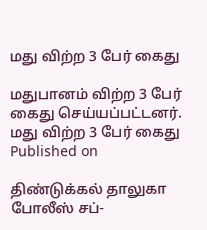மது விற்ற 3 பேர் கைது

மதுபானம் விற்ற 3 பேர் கைது செய்யப்பட்டனர்.
மது விற்ற 3 பேர் கைது
Published on

திண்டுக்கல் தாலுகா போலீஸ் சப்-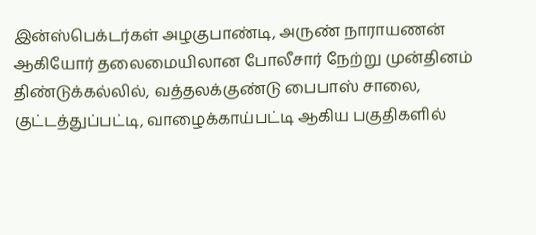இன்ஸ்பெக்டர்கள் அழகுபாண்டி, அருண் நாராயணன் ஆகியோர் தலைமையிலான போலீசார் நேற்று முன்தினம் திண்டுக்கல்லில், வத்தலக்குண்டு பைபாஸ் சாலை, குட்டத்துப்பட்டி, வாழைக்காய்பட்டி ஆகிய பகுதிகளில்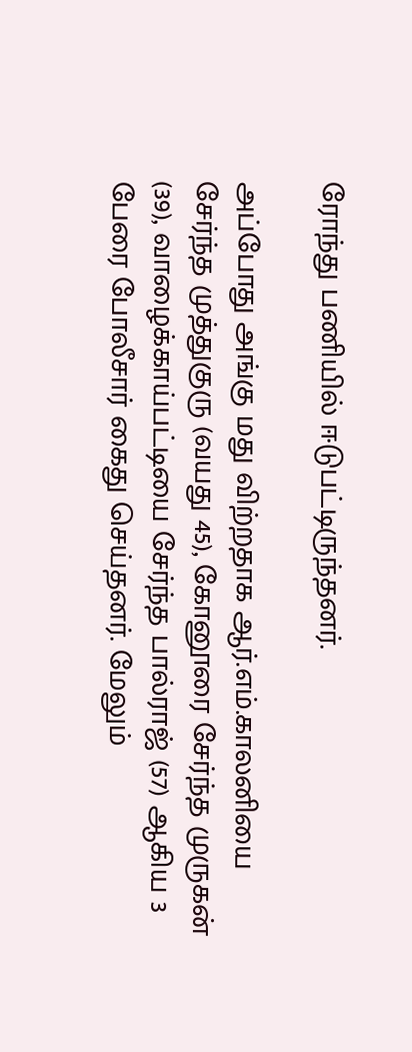ரோந்து பணியில் ஈடுபட்டிருந்தனர்.

அப்போது அங்கு மது விற்றதாக ஆர்.எம்.காலனியை சேர்ந்த முத்துகுரு (வயது 45), கோனூரை சேர்ந்த முருகன் (39), வாழைக்காய்பட்டியை சேர்ந்த பால்ராஜ் (57) ஆகிய 3 பேரை போலீசார் கைது செய்தனர். மேலும்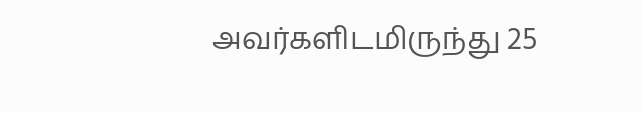அவர்களிடமிருந்து 25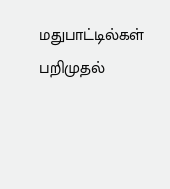மதுபாட்டில்கள் பறிமுதல்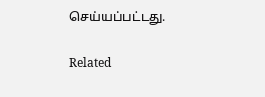செய்யப்பட்டது.

Related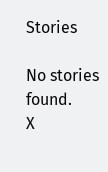Stories

No stories found.
X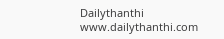Dailythanthi
www.dailythanthi.com